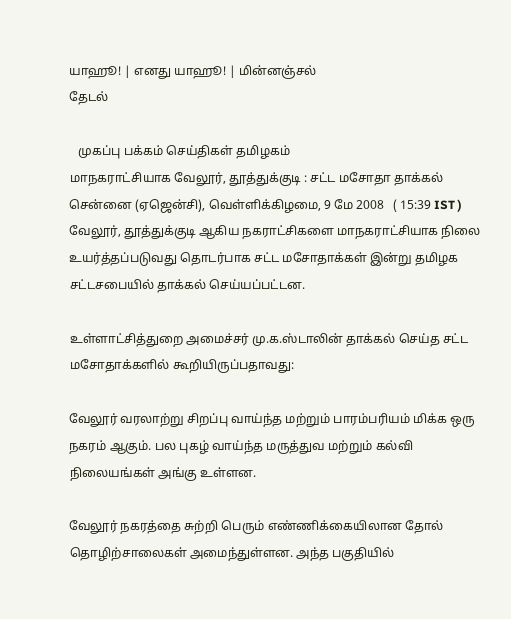யாஹூ! | எனது யாஹூ! | மின்னஞ்சல்
தேடல்

   முகப்பு பக்கம் செய்திகள் தமிழகம்
மாநகராட்சியாக வேலூர், தூத்துக்குடி : சட்ட மசோதா தாக்கல்
சென்னை (ஏஜென்சி), வெள்ளிக்கிழமை, 9 மே 2008   ( 15:39 IST )
வேலூர், தூத்துக்குடி ஆகிய நகராட்சிகளை மாநகராட்சியாக நிலை உயர்த்தப்படுவது தொடர்பாக சட்ட மசோதாக்கள் இன்று தமிழக சட்டசபையில் தாக்கல் செய்யப்பட்டன.

உள்ளாட்சித்துறை அமைச்சர் மு.க.ஸ்டாலின் தாக்கல் செய்த சட்ட மசோதாக்களில் கூறியிருப்பதாவது:

வேலூர் வரலாற்று சிறப்பு வாய்ந்த மற்றும் பாரம்பரியம் மிக்க ஒரு நகரம் ஆகும். பல புகழ் வாய்ந்த மருத்துவ மற்றும் கல்வி நிலையங்கள் அங்கு உள்ளன.

வேலூர் நகரத்தை சுற்றி பெரும் எண்ணிக்கையிலான தோல் தொழிற்சாலைகள் அமைந்துள்ளன. அந்த பகுதியில்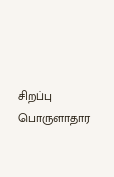சிறப்பு பொருளாதார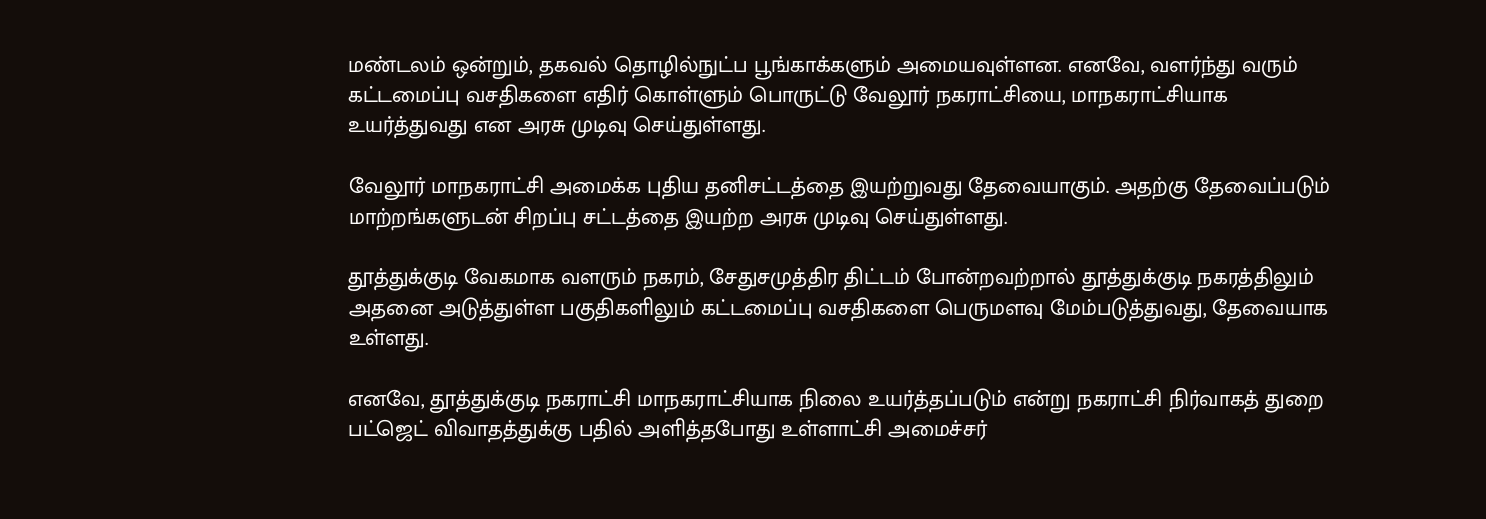மண்டலம் ஒன்றும், தகவல் தொழில்நுட்ப பூங்காக்களும் அமையவுள்ளன. எனவே, வளர்ந்து வரும் கட்டமைப்பு வசதிகளை எதிர் கொள்ளும் பொருட்டு வேலூர் நகராட்சியை, மாநகராட்சியாக உயர்த்துவது என அரசு முடிவு செய்துள்ளது.

வேலூர் மாநகராட்சி அமைக்க புதிய தனிசட்டத்தை இயற்றுவது தேவையாகும். அதற்கு தேவைப்படும் மாற்றங்களுடன் சிறப்பு சட்டத்தை இயற்ற அரசு முடிவு செய்துள்ளது.

தூத்துக்குடி வேகமாக வளரும் நகரம், சேதுசமுத்திர திட்டம் போன்றவற்றால் தூத்துக்குடி நகரத்திலும் அதனை அடுத்துள்ள பகுதிகளிலும் கட்டமைப்பு வசதிகளை பெருமளவு மேம்படுத்துவது, தேவையாக உள்ளது.

எனவே, தூத்துக்குடி நகராட்சி மாநகராட்சியாக நிலை உயர்த்தப்படும் என்று நகராட்சி நிர்வாகத் துறை பட்ஜெட் விவாதத்துக்கு பதில் அளித்தபோது உள்ளாட்சி அமைச்சர்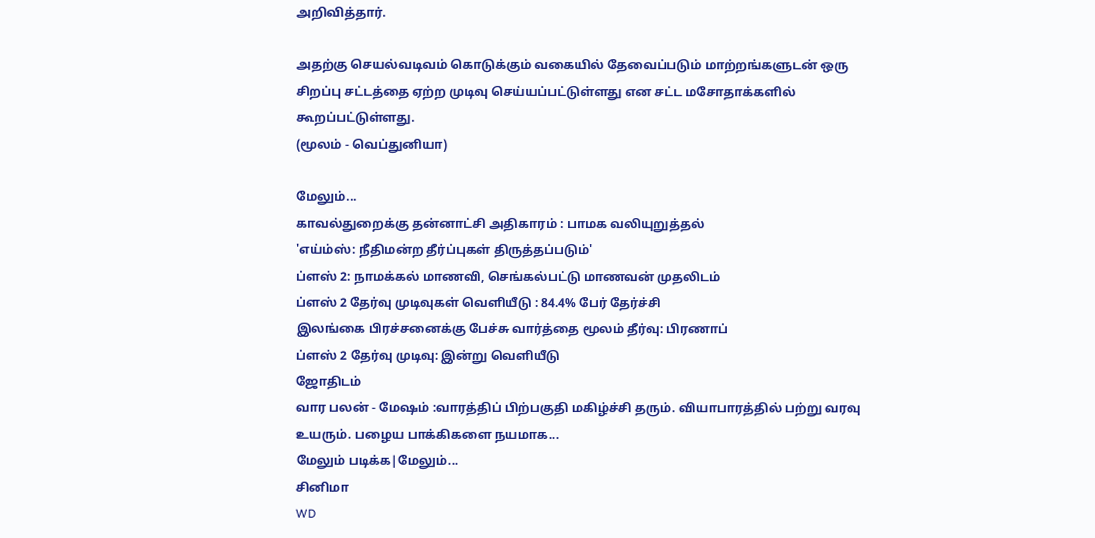அறிவித்தார்.

அதற்கு செயல்வடிவம் கொடுக்கும் வகையில் தேவைப்படும் மாற்றங்களுடன் ஒரு சிறப்பு சட்டத்தை ஏற்ற முடிவு செய்யப்பட்டுள்ளது என சட்ட மசோதாக்களில் கூறப்பட்டுள்ளது.
(மூலம் - வெப்துனியா)

மேலும்...
காவல்துறைக்கு தன்னாட்சி அதிகாரம் : பாமக வலியுறுத்தல்
'எய்ம்ஸ்: நீதிமன்ற தீர்ப்புகள் திருத்தப்படும்'
ப்ள‌ஸ் 2: நாம‌க்க‌ல் மாண‌வி, செ‌ங்க‌ல்ப‌ட்டு மாணவ‌ன் முத‌லிட‌ம்
ப்ளஸ் 2 தேர்வு முடிவுகள் வெளியீடு : 84.4% பேர் தேர்ச்சி
இலங்கை பிரச்சனைக்கு பேச்சு வார்த்தை மூலம் தீர்வு: பிரணாப்
ப்ளஸ் 2 தேர்வு முடிவு: இன்று வெளியீடு
ஜோதிடம்
வார பலன் - மேஷம் :வாரத்திப் பிற்பகுதி மகிழ்ச்சி தரும். வியாபாரத்தில் பற்று வரவு உயரும். பழைய பாக்கிகளை நயமாக...
மேலும் படிக்க|மேலும்...
சினிமா
WD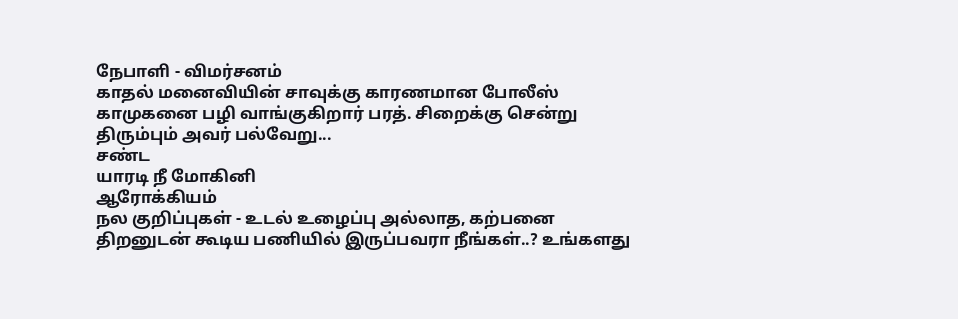நேபாளி - விமர்சனம்
காதல் மனைவியின் சாவுக்கு காரணமான போலீஸ் காமுகனை பழி வாங்குகிறார் பரத். சிறைக்கு சென்று திரும்பும் அவர் பல்வேறு...
சண்ட
யாரடி ‌நீ மோ‌கி‌னி
ஆரோக்கியம்
நல குறிப்புகள் - உடல் உழைப்பு அல்லாத, கற்பனை திறனுடன் கூடிய பணியில் இருப்பவரா நீங்கள்..? உங்களது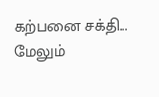கற்பனை சக்தி...
மேலும்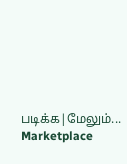படிக்க|மேலும்...
Marketplace